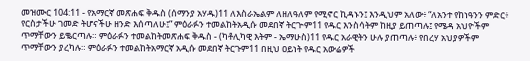መዝሙር 104:11 - የአማርኛ መጽሐፍ ቅዱስ (ሰማንያ አሃዱ)11 ለእስራኤልም ለዘለዓለም የሚኖር ኪዳኑን፤ እንዲህም አለው፥ “ለአንተ የከነዓንን ምድር፥ የርስታችሁ ገመድ ትሆናችሁ ዘንድ እሰጣለሁ፤” ምዕራፉን ተመልከትአዲሱ መደበኛ ትርጒም11 የዱር እንስሳትም ከዚያ ይጠጣሉ፤ የሜዳ አህዮችም ጥማቸውን ይቈርጣሉ። ምዕራፉን ተመልከትመጽሐፍ ቅዱስ - (ካቶሊካዊ እትም - ኤማሁስ)11 የዱር አራዊትን ሁሉ ያጠጣሉ፥ የበረሃ አህያዎችም ጥማቸውን ያረካሉ። ምዕራፉን ተመልከትአማርኛ አዲሱ መደበኛ ትርጉም11 በዚህ ዐይነት የዱር አውሬዎች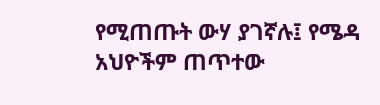የሚጠጡት ውሃ ያገኛሉ፤ የሜዳ አህዮችም ጠጥተው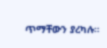ጥማቸውን ያረካሉ።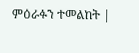ምዕራፉን ተመልከት |